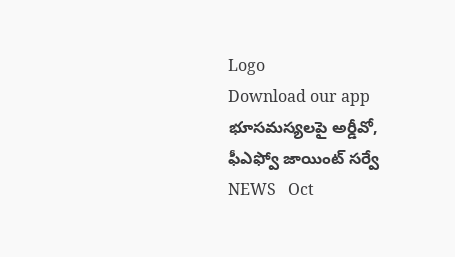Logo
Download our app
భూసమస్యలపై అర్డీవో, ఫీఎఫ్వో జాయింట్ సర్వే
NEWS   Oct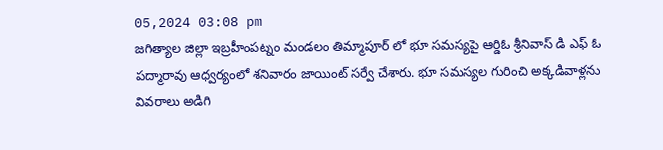05,2024 03:08 pm
జగిత్యాల జిల్లా ఇబ్రహీంపట్నం మండలం తిమ్మాపూర్ లో భూ సమస్యపై ఆర్డిఓ శ్రీనివాస్ డి ఎఫ్ ఓ పద్మారావు ఆధ్వర్యంలో శనివారం జాయింట్ సర్వే చేశారు. భూ సమస్యల గురించి అక్కడివాళ్లను వివరాలు అడిగి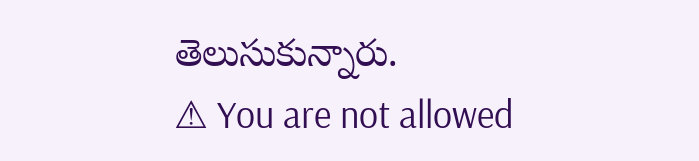తెలుసుకున్నారు.
⚠ You are not allowed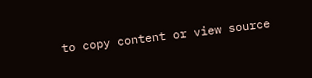to copy content or view source